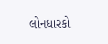લોનધારકો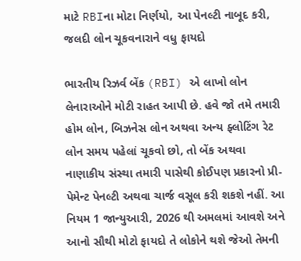માટે RBIના મોટા નિર્ણયો, આ પેનલ્ટી નાબૂદ કરી, જલદી લોન ચૂકવનારાને વધુ ફાયદો

ભારતીય રિઝર્વ બેંક (RBI) એ લાખો લોન લેનારાઓને મોટી રાહત આપી છે. હવે જો તમે તમારી હોમ લોન, બિઝનેસ લોન અથવા અન્ય ફ્લોટિંગ રેટ લોન સમય પહેલાં ચૂકવો છો, તો બેંક અથવા નાણાકીય સંસ્થા તમારી પાસેથી કોઈપણ પ્રકારનો પ્રી-પેમેન્ટ પેનલ્ટી અથવા ચાર્જ વસૂલ કરી શકશે નહીં. આ નિયમ 1 જાન્યુઆરી, 2026 થી અમલમાં આવશે અને આનો સૌથી મોટો ફાયદો તે લોકોને થશે જેઓ તેમની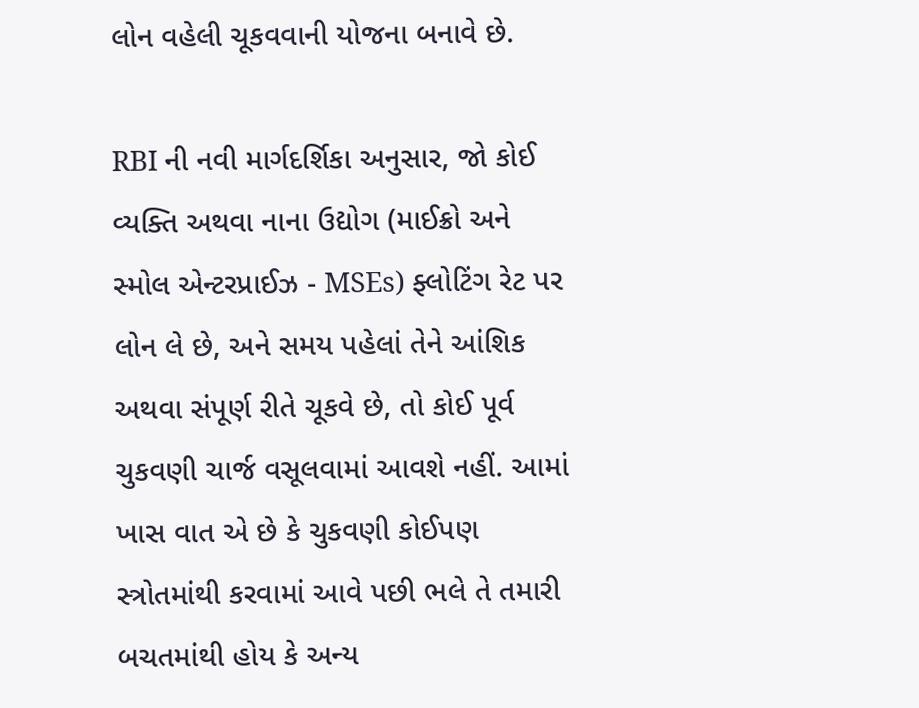લોન વહેલી ચૂકવવાની યોજના બનાવે છે.

RBI ની નવી માર્ગદર્શિકા અનુસાર, જો કોઈ વ્યક્તિ અથવા નાના ઉદ્યોગ (માઈક્રો અને સ્મોલ એન્ટરપ્રાઈઝ - MSEs) ફ્લોટિંગ રેટ પર લોન લે છે, અને સમય પહેલાં તેને આંશિક અથવા સંપૂર્ણ રીતે ચૂકવે છે, તો કોઈ પૂર્વ ચુકવણી ચાર્જ વસૂલવામાં આવશે નહીં. આમાં ખાસ વાત એ છે કે ચુકવણી કોઈપણ સ્ત્રોતમાંથી કરવામાં આવે પછી ભલે તે તમારી બચતમાંથી હોય કે અન્ય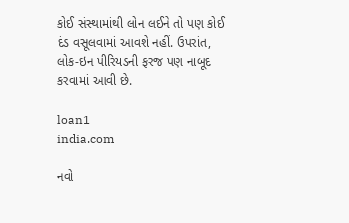કોઈ સંસ્થામાંથી લોન લઈને તો પણ કોઈ દંડ વસૂલવામાં આવશે નહીં. ઉપરાંત, લોક-ઇન પીરિયડની ફરજ પણ નાબૂદ કરવામાં આવી છે.

loan1
india.com

નવો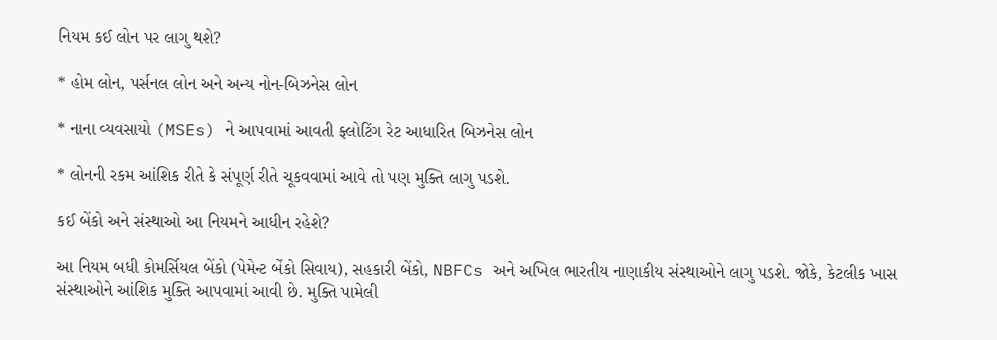નિયમ કઈ લોન પર લાગુ થશે?

* હોમ લોન, પર્સનલ લોન અને અન્ય નોન-બિઝનેસ લોન

* નાના વ્યવસાયો (MSEs) ને આપવામાં આવતી ફ્લોટિંગ રેટ આધારિત બિઝનેસ લોન

* લોનની રકમ આંશિક રીતે કે સંપૂર્ણ રીતે ચૂકવવામાં આવે તો પણ મુક્તિ લાગુ પડશે.

કઈ બેંકો અને સંસ્થાઓ આ નિયમને આધીન રહેશે?

આ નિયમ બધી કોમર્સિયલ બેંકો (પેમેન્ટ બેંકો સિવાય), સહકારી બેંકો, NBFCs અને અખિલ ભારતીય નાણાકીય સંસ્થાઓને લાગુ પડશે. જોકે, કેટલીક ખાસ સંસ્થાઓને આંશિક મુક્તિ આપવામાં આવી છે. મુક્તિ પામેલી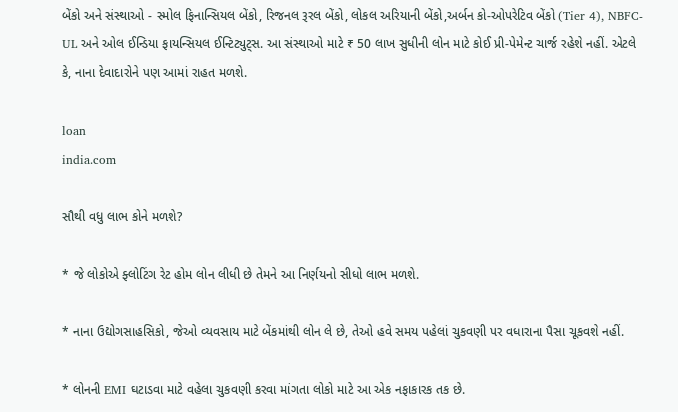બેંકો અને સંસ્થાઓ - સ્મોલ ફિનાન્સિયલ બેંકો, રિજનલ રૂરલ બેંકો, લોકલ અરિયાની બેંકો,અર્બન કો-ઓપરેટિવ બેંકો (Tier 4), NBFC-UL અને ઓલ ઈન્ડિયા ફાયન્સિયલ ઈન્ટિટ્યુટ્સ. આ સંસ્થાઓ માટે ₹ 50 લાખ સુધીની લોન માટે કોઈ પ્રી-પેમેન્ટ ચાર્જ રહેશે નહીં. એટલે કે, નાના દેવાદારોને પણ આમાં રાહત મળશે.

loan
india.com

સૌથી વધુ લાભ કોને મળશે?

* જે લોકોએ ફ્લોટિંગ રેટ હોમ લોન લીધી છે તેમને આ નિર્ણયનો સીધો લાભ મળશે.

* નાના ઉદ્યોગસાહસિકો, જેઓ વ્યવસાય માટે બેંકમાંથી લોન લે છે, તેઓ હવે સમય પહેલાં ચુકવણી પર વધારાના પૈસા ચૂકવશે નહીં.

* લોનની EMI ઘટાડવા માટે વહેલા ચુકવણી કરવા માંગતા લોકો માટે આ એક નફાકારક તક છે.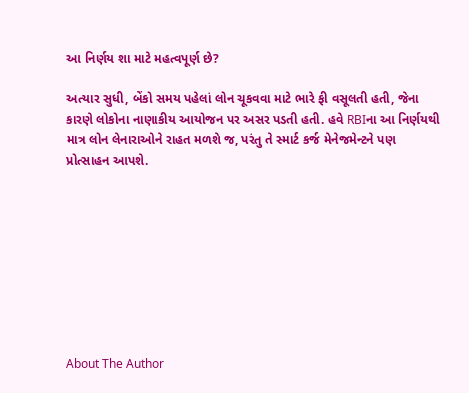આ નિર્ણય શા માટે મહત્વપૂર્ણ છે?

અત્યાર સુધી, બેંકો સમય પહેલાં લોન ચૂકવવા માટે ભારે ફી વસૂલતી હતી, જેના કારણે લોકોના નાણાકીય આયોજન પર અસર પડતી હતી. હવે RBIના આ નિર્ણયથી માત્ર લોન લેનારાઓને રાહત મળશે જ, પરંતુ તે સ્માર્ટ કર્જ મેનેજમેન્ટને પણ પ્રોત્સાહન આપશે.









About The Author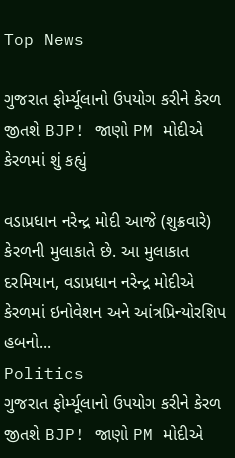Top News

ગુજરાત ફોર્મ્યૂલાનો ઉપયોગ કરીને કેરળ જીતશે BJP! જાણો PM મોદીએ કેરળમાં શું કહ્યું

વડાપ્રધાન નરેન્દ્ર મોદી આજે (શુક્રવારે) કેરળની મુલાકાતે છે. આ મુલાકાત દરમિયાન, વડાપ્રધાન નરેન્દ્ર મોદીએ કેરળમાં ઇનોવેશન અને આંત્રપ્રિન્યોરશિપ હબનો...
Politics
ગુજરાત ફોર્મ્યૂલાનો ઉપયોગ કરીને કેરળ જીતશે BJP! જાણો PM મોદીએ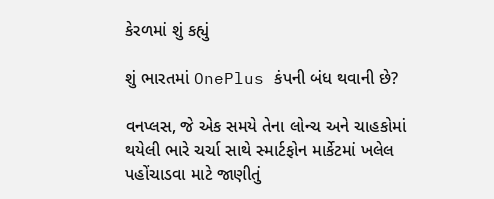કેરળમાં શું કહ્યું

શું ભારતમાં OnePlus કંપની બંધ થવાની છે?

વનપ્લસ, જે એક સમયે તેના લોન્ચ અને ચાહકોમાં થયેલી ભારે ચર્ચા સાથે સ્માર્ટફોન માર્કેટમાં ખલેલ પહોંચાડવા માટે જાણીતું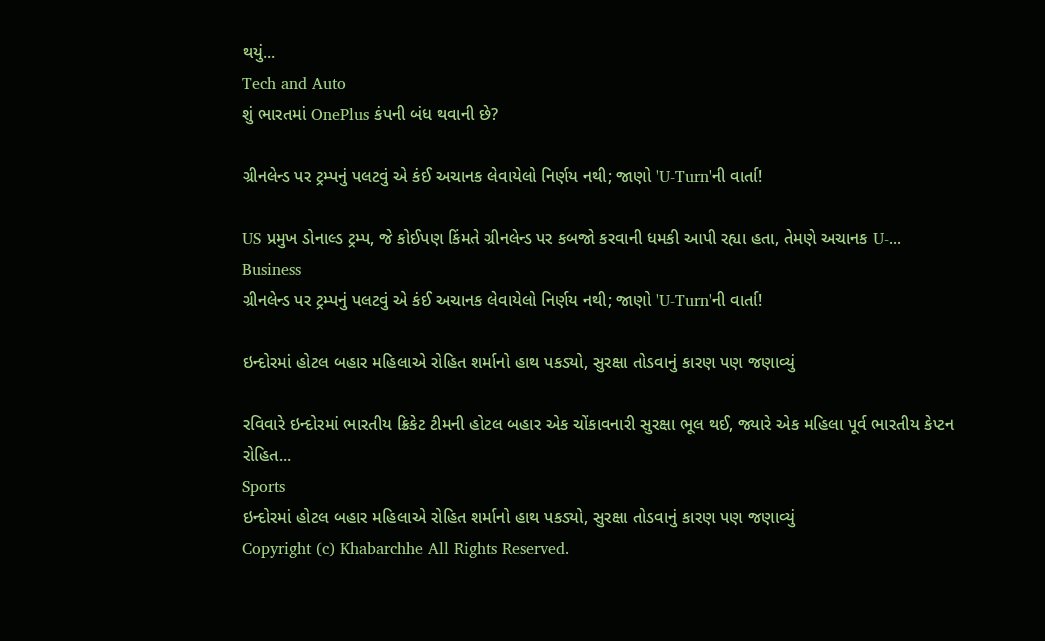થયું...
Tech and Auto
શું ભારતમાં OnePlus કંપની બંધ થવાની છે?

ગ્રીનલેન્ડ પર ટ્રમ્પનું પલટવું એ કંઈ અચાનક લેવાયેલો નિર્ણય નથી; જાણો 'U-Turn'ની વાર્તા!

US પ્રમુખ ડોનાલ્ડ ટ્રમ્પ, જે કોઈપણ કિંમતે ગ્રીનલેન્ડ પર કબજો કરવાની ધમકી આપી રહ્યા હતા, તેમણે અચાનક U-...
Business
ગ્રીનલેન્ડ પર ટ્રમ્પનું પલટવું એ કંઈ અચાનક લેવાયેલો નિર્ણય નથી; જાણો 'U-Turn'ની વાર્તા!

ઇન્દોરમાં હોટલ બહાર મહિલાએ રોહિત શર્માનો હાથ પકડ્યો, સુરક્ષા તોડવાનું કારણ પણ જણાવ્યું

રવિવારે ઇન્દોરમાં ભારતીય ક્રિકેટ ટીમની હોટલ બહાર એક ચોંકાવનારી સુરક્ષા ભૂલ થઈ, જ્યારે એક મહિલા પૂર્વ ભારતીય કેપ્ટન રોહિત...
Sports
ઇન્દોરમાં હોટલ બહાર મહિલાએ રોહિત શર્માનો હાથ પકડ્યો, સુરક્ષા તોડવાનું કારણ પણ જણાવ્યું
Copyright (c) Khabarchhe All Rights Reserved.